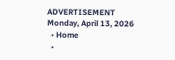ADVERTISEMENT
Monday, April 13, 2026
  • Home
  •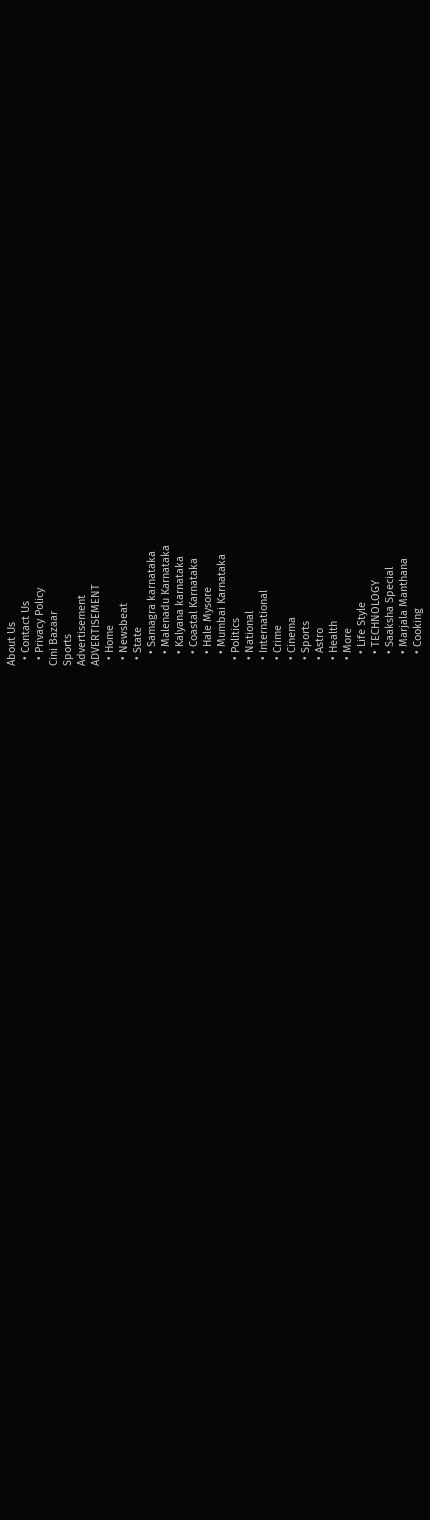About Us
  • Contact Us
  • Privacy Policy
Cini Bazaar
Sports
Advertisement
ADVERTISEMENT
  • Home
  • Newsbeat
  • State
    • Samagra karnataka
    • Malenadu Karnataka
    • Kalyana karnataka
    • Coastal Karnataka
    • Hale Mysore
    • Mumbai Karnataka
  • Politics
  • National
  • International
  • Crime
  • Cinema
  • Sports
  • Astro
  • Health
  • More
    • Life Style
    • TECHNOLOGY
    • Saaksha Special
    • Marjala Manthana
    • Cooking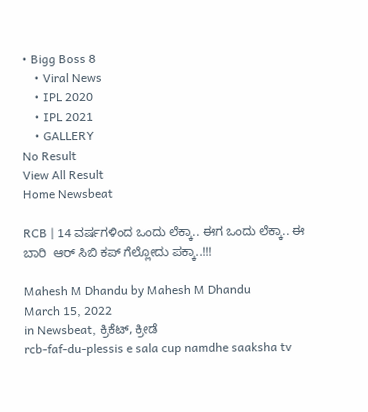• Bigg Boss 8
    • Viral News
    • IPL 2020
    • IPL 2021
    • GALLERY
No Result
View All Result
Home Newsbeat

RCB | 14 ವರ್ಷಗಳಿಂದ ಒಂದು ಲೆಕ್ಕಾ.. ಈಗ ಒಂದು ಲೆಕ್ಕಾ.. ಈ ಬಾರಿ  ಆರ್ ಸಿಬಿ ಕಪ್ ಗೆಲ್ಲೋದು ಪಕ್ಕಾ..!!!

Mahesh M Dhandu by Mahesh M Dhandu
March 15, 2022
in Newsbeat, ಕ್ರಿಕೆಟ್, ಕ್ರೀಡೆ
rcb-faf-du-plessis e sala cup namdhe saaksha tv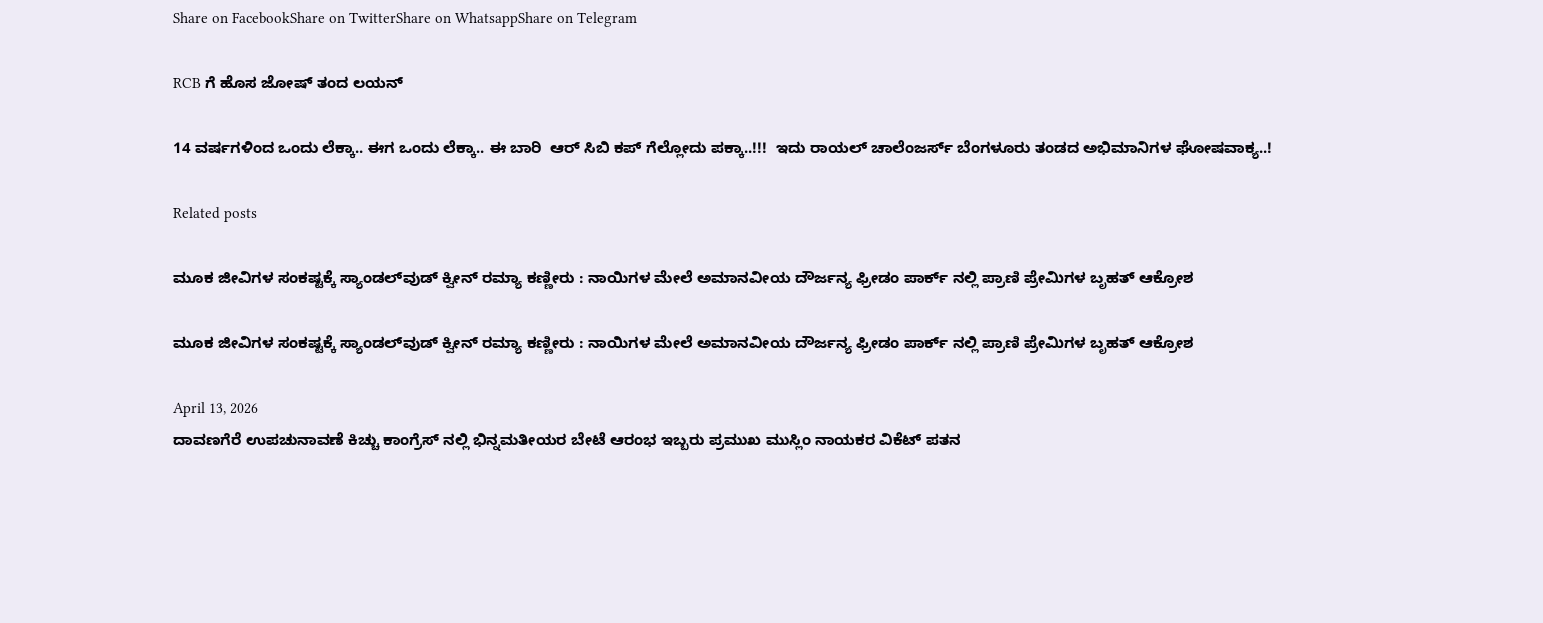Share on FacebookShare on TwitterShare on WhatsappShare on Telegram

RCB ಗೆ ಹೊಸ ಜೋಷ್ ತಂದ ಲಯನ್

14 ವರ್ಷಗಳಿಂದ ಒಂದು ಲೆಕ್ಕಾ.. ಈಗ ಒಂದು ಲೆಕ್ಕಾ.. ಈ ಬಾರಿ  ಆರ್ ಸಿಬಿ ಕಪ್ ಗೆಲ್ಲೋದು ಪಕ್ಕಾ..!!!  ಇದು ರಾಯಲ್ ಚಾಲೆಂಜರ್ಸ್ ಬೆಂಗಳೂರು ತಂಡದ ಅಭಿಮಾನಿಗಳ ಘೋಷವಾಕ್ಯ..!

Related posts

ಮೂಕ ಜೀವಿಗಳ ಸಂಕಷ್ಟಕ್ಕೆ ಸ್ಯಾಂಡಲ್‌ವುಡ್ ಕ್ವೀನ್ ರಮ್ಯಾ ಕಣ್ಣೀರು : ನಾಯಿಗಳ ಮೇಲೆ ಅಮಾನವೀಯ ದೌರ್ಜನ್ಯ ಫ್ರೀಡಂ ಪಾರ್ಕ್ ನಲ್ಲಿ ಪ್ರಾಣಿ ಪ್ರೇಮಿಗಳ ಬೃಹತ್ ಆಕ್ರೋಶ

ಮೂಕ ಜೀವಿಗಳ ಸಂಕಷ್ಟಕ್ಕೆ ಸ್ಯಾಂಡಲ್‌ವುಡ್ ಕ್ವೀನ್ ರಮ್ಯಾ ಕಣ್ಣೀರು : ನಾಯಿಗಳ ಮೇಲೆ ಅಮಾನವೀಯ ದೌರ್ಜನ್ಯ ಫ್ರೀಡಂ ಪಾರ್ಕ್ ನಲ್ಲಿ ಪ್ರಾಣಿ ಪ್ರೇಮಿಗಳ ಬೃಹತ್ ಆಕ್ರೋಶ

April 13, 2026
ದಾವಣಗೆರೆ ಉಪಚುನಾವಣೆ ಕಿಚ್ಚು ಕಾಂಗ್ರೆಸ್ ನಲ್ಲಿ ಭಿನ್ನಮತೀಯರ ಬೇಟೆ ಆರಂಭ ಇಬ್ಬರು ಪ್ರಮುಖ ಮುಸ್ಲಿಂ ನಾಯಕರ ವಿಕೆಟ್ ಪತನ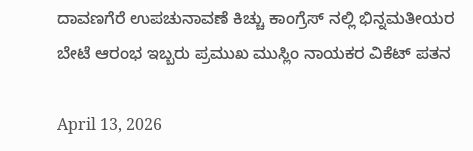ದಾವಣಗೆರೆ ಉಪಚುನಾವಣೆ ಕಿಚ್ಚು ಕಾಂಗ್ರೆಸ್ ನಲ್ಲಿ ಭಿನ್ನಮತೀಯರ ಬೇಟೆ ಆರಂಭ ಇಬ್ಬರು ಪ್ರಮುಖ ಮುಸ್ಲಿಂ ನಾಯಕರ ವಿಕೆಟ್ ಪತನ

April 13, 2026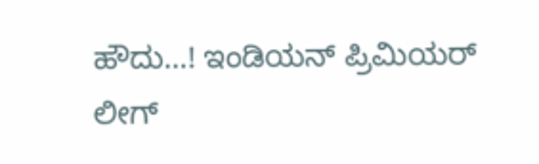ಹೌದು…! ಇಂಡಿಯನ್ ಪ್ರಿಮಿಯರ್ ಲೀಗ್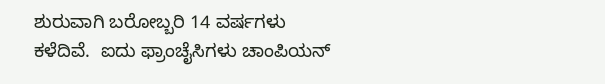ಶುರುವಾಗಿ ಬರೋಬ್ಬರಿ 14 ವರ್ಷಗಳು ಕಳೆದಿವೆ.  ಐದು ಫ್ರಾಂಚೈಸಿಗಳು ಚಾಂಪಿಯನ್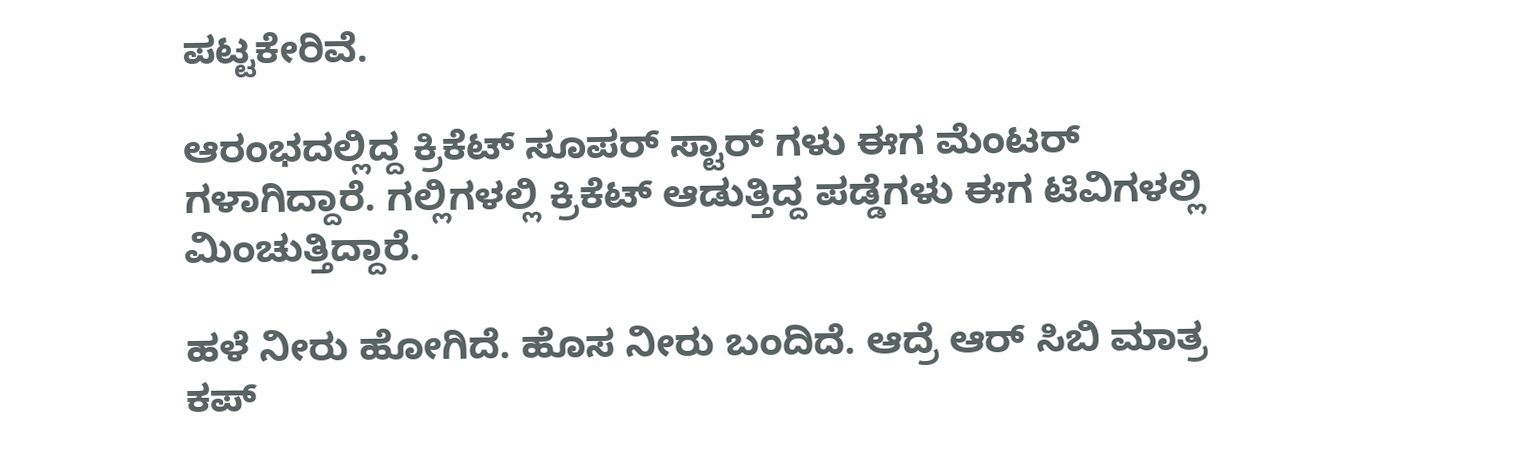ಪಟ್ಟಕೇರಿವೆ.

ಆರಂಭದಲ್ಲಿದ್ದ ಕ್ರಿಕೆಟ್ ಸೂಪರ್ ಸ್ಟಾರ್ ಗಳು ಈಗ ಮೆಂಟರ್ ಗಳಾಗಿದ್ದಾರೆ. ಗಲ್ಲಿಗಳಲ್ಲಿ ಕ್ರಿಕೆಟ್ ಆಡುತ್ತಿದ್ದ ಪಡ್ಡೆಗಳು ಈಗ ಟಿವಿಗಳಲ್ಲಿ ಮಿಂಚುತ್ತಿದ್ದಾರೆ.

ಹಳೆ ನೀರು ಹೋಗಿದೆ. ಹೊಸ ನೀರು ಬಂದಿದೆ. ಆದ್ರೆ ಆರ್ ಸಿಬಿ ಮಾತ್ರ ಕಪ್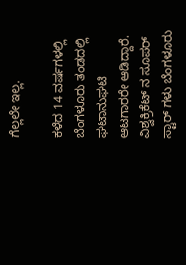ಗೆಲ್ಲಲೇ ಇಲ್ಲ.

ಕಳೆದ 14 ವರ್ಷಗಳಲ್ಲಿ ಬೆಂಗಳೂರು ತಂಡದಲ್ಲಿ ಘಟಾನುಘಟಿ ಆಟಗಾರರೇ ಆಡಿದ್ದಾರೆ. ವಿಶ್ವಕ್ರಿಕೆಟ್ ನ ಸೂಪರ್ ಸ್ಟಾರ್ ಗಳು ಬೆಂಗಳೂರು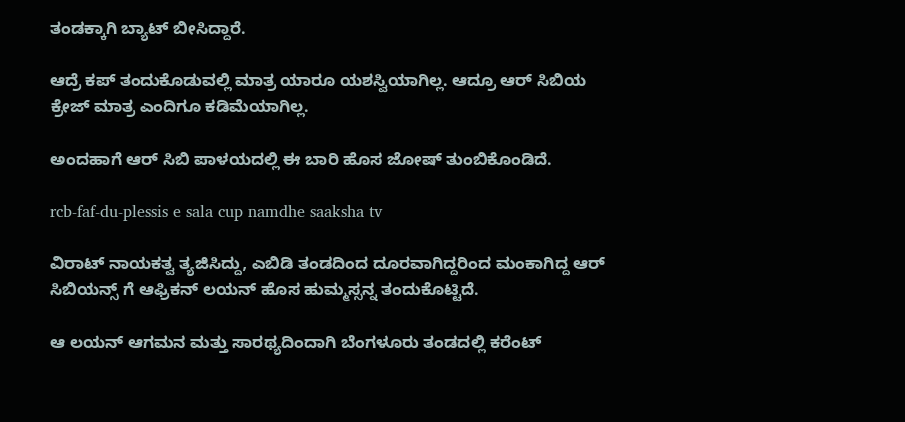ತಂಡಕ್ಕಾಗಿ ಬ್ಯಾಟ್ ಬೀಸಿದ್ದಾರೆ.

ಆದ್ರೆ ಕಪ್ ತಂದುಕೊಡುವಲ್ಲಿ ಮಾತ್ರ ಯಾರೂ ಯಶಸ್ವಿಯಾಗಿಲ್ಲ. ಆದ್ರೂ ಆರ್ ಸಿಬಿಯ ಕ್ರೇಜ್ ಮಾತ್ರ ಎಂದಿಗೂ ಕಡಿಮೆಯಾಗಿಲ್ಲ.

ಅಂದಹಾಗೆ ಆರ್ ಸಿಬಿ ಪಾಳಯದಲ್ಲಿ ಈ ಬಾರಿ ಹೊಸ ಜೋಷ್ ತುಂಬಿಕೊಂಡಿದೆ.

rcb-faf-du-plessis e sala cup namdhe saaksha tv

ವಿರಾಟ್ ನಾಯಕತ್ವ ತ್ಯಜಿಸಿದ್ದು, ಎಬಿಡಿ ತಂಡದಿಂದ ದೂರವಾಗಿದ್ದರಿಂದ ಮಂಕಾಗಿದ್ದ ಆರ್ ಸಿಬಿಯನ್ಸ್ ಗೆ ಆಫ್ರಿಕನ್ ಲಯನ್ ಹೊಸ ಹುಮ್ಮಸ್ಸನ್ನ ತಂದುಕೊಟ್ಟಿದೆ.

ಆ ಲಯನ್ ಆಗಮನ ಮತ್ತು ಸಾರಥ್ಯದಿಂದಾಗಿ ಬೆಂಗಳೂರು ತಂಡದಲ್ಲಿ ಕರೆಂಟ್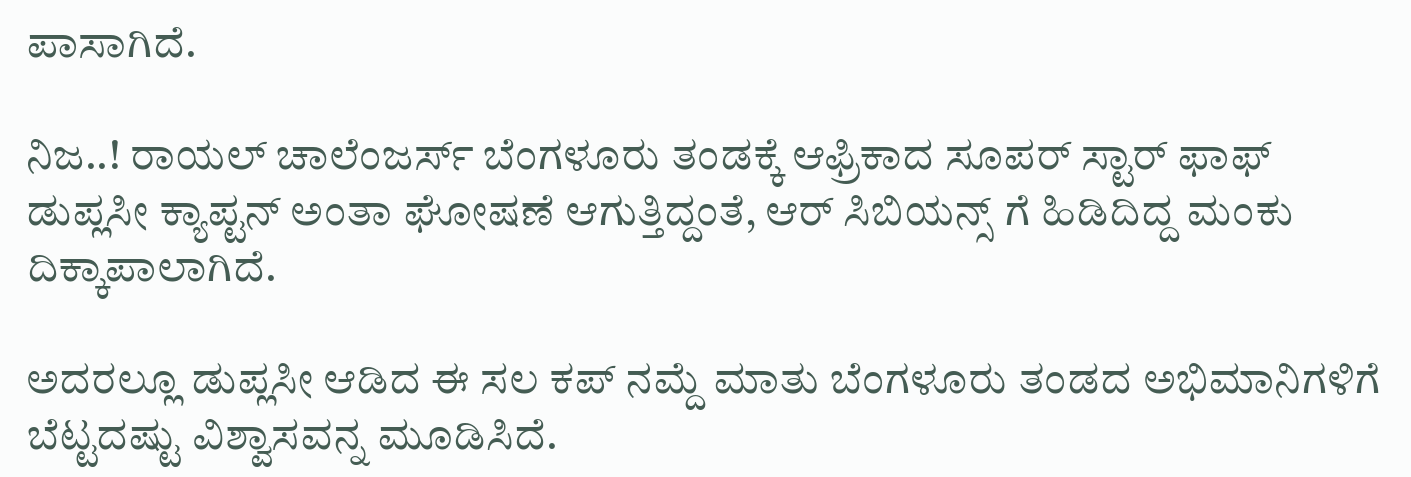ಪಾಸಾಗಿದೆ.

ನಿಜ..! ರಾಯಲ್ ಚಾಲೆಂಜರ್ಸ್ ಬೆಂಗಳೂರು ತಂಡಕ್ಕೆ ಆಫ್ರಿಕಾದ ಸೂಪರ್ ಸ್ಟಾರ್ ಫಾಫ್ ಡುಪ್ಲಸೀ ಕ್ಯಾಪ್ಟನ್ ಅಂತಾ ಘೋಷಣೆ ಆಗುತ್ತಿದ್ದಂತೆ, ಆರ್ ಸಿಬಿಯನ್ಸ್ ಗೆ ಹಿಡಿದಿದ್ದ ಮಂಕು ದಿಕ್ಕಾಪಾಲಾಗಿದೆ.

ಅದರಲ್ಲೂ ಡುಪ್ಲಸೀ ಆಡಿದ ಈ ಸಲ ಕಪ್ ನಮ್ದೆ ಮಾತು ಬೆಂಗಳೂರು ತಂಡದ ಅಭಿಮಾನಿಗಳಿಗೆ ಬೆಟ್ಟದಷ್ಟು ವಿಶ್ವಾಸವನ್ನ ಮೂಡಿಸಿದೆ.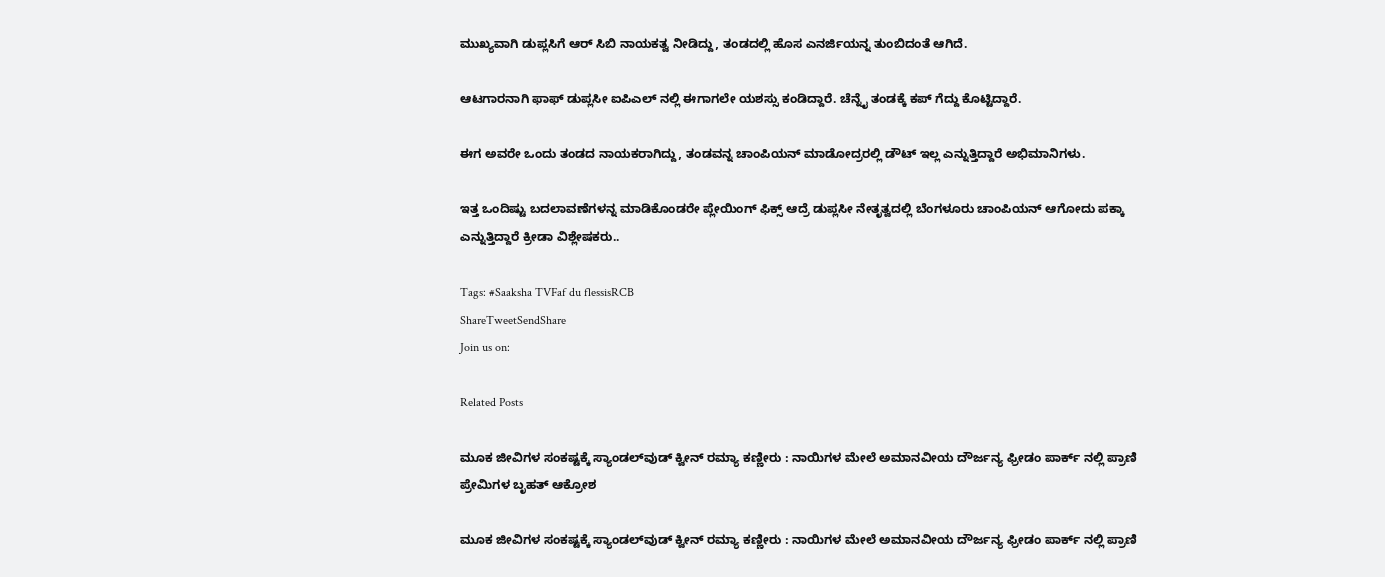ಮುಖ್ಯವಾಗಿ ಡುಪ್ಲಸಿಗೆ ಆರ್ ಸಿಬಿ ನಾಯಕತ್ವ ನೀಡಿದ್ದು, ತಂಡದಲ್ಲಿ ಹೊಸ ಎನರ್ಜಿಯನ್ನ ತುಂಬಿದಂತೆ ಆಗಿದೆ.

ಆಟಗಾರನಾಗಿ ಫಾಫ್ ಡುಪ್ಲಸೀ ಐಪಿಎಲ್ ನಲ್ಲಿ ಈಗಾಗಲೇ ಯಶಸ್ಸು ಕಂಡಿದ್ದಾರೆ. ಚೆನ್ನೈ ತಂಡಕ್ಕೆ ಕಪ್ ಗೆದ್ದು ಕೊಟ್ಟಿದ್ದಾರೆ.

ಈಗ ಅವರೇ ಒಂದು ತಂಡದ ನಾಯಕರಾಗಿದ್ದು, ತಂಡವನ್ನ ಚಾಂಪಿಯನ್ ಮಾಡೋದ್ರರಲ್ಲಿ ಡೌಟ್ ಇಲ್ಲ ಎನ್ನುತ್ತಿದ್ದಾರೆ ಅಭಿಮಾನಿಗಳು.

ಇತ್ತ ಒಂದಿಷ್ಟು ಬದಲಾವಣೆಗಳನ್ನ ಮಾಡಿಕೊಂಡರೇ ಪ್ಲೇಯಿಂಗ್ ಫಿಕ್ಸ್ ಆದ್ರೆ ಡುಪ್ಲಸೀ ನೇತೃತ್ವದಲ್ಲಿ ಬೆಂಗಳೂರು ಚಾಂಪಿಯನ್ ಆಗೋದು ಪಕ್ಕಾ ಎನ್ನುತ್ತಿದ್ದಾರೆ ಕ್ರೀಡಾ ವಿಶ್ಲೇಷಕರು..

Tags: #Saaksha TVFaf du flessisRCB
ShareTweetSendShare
Join us on:

Related Posts

ಮೂಕ ಜೀವಿಗಳ ಸಂಕಷ್ಟಕ್ಕೆ ಸ್ಯಾಂಡಲ್‌ವುಡ್ ಕ್ವೀನ್ ರಮ್ಯಾ ಕಣ್ಣೀರು : ನಾಯಿಗಳ ಮೇಲೆ ಅಮಾನವೀಯ ದೌರ್ಜನ್ಯ ಫ್ರೀಡಂ ಪಾರ್ಕ್ ನಲ್ಲಿ ಪ್ರಾಣಿ ಪ್ರೇಮಿಗಳ ಬೃಹತ್ ಆಕ್ರೋಶ

ಮೂಕ ಜೀವಿಗಳ ಸಂಕಷ್ಟಕ್ಕೆ ಸ್ಯಾಂಡಲ್‌ವುಡ್ ಕ್ವೀನ್ ರಮ್ಯಾ ಕಣ್ಣೀರು : ನಾಯಿಗಳ ಮೇಲೆ ಅಮಾನವೀಯ ದೌರ್ಜನ್ಯ ಫ್ರೀಡಂ ಪಾರ್ಕ್ ನಲ್ಲಿ ಪ್ರಾಣಿ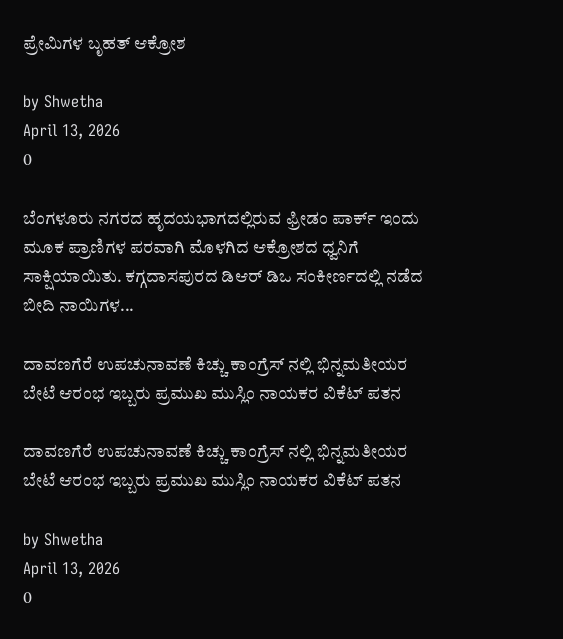ಪ್ರೇಮಿಗಳ ಬೃಹತ್ ಆಕ್ರೋಶ

by Shwetha
April 13, 2026
0

ಬೆಂಗಳೂರು ನಗರದ ಹೃದಯಭಾಗದಲ್ಲಿರುವ ಫ್ರೀಡಂ ಪಾರ್ಕ್ ಇಂದು ಮೂಕ ಪ್ರಾಣಿಗಳ ಪರವಾಗಿ ಮೊಳಗಿದ ಆಕ್ರೋಶದ ಧ್ವನಿಗೆ ಸಾಕ್ಷಿಯಾಯಿತು. ಕಗ್ಗದಾಸಪುರದ ಡಿಆರ್ ಡಿಒ ಸಂಕೀರ್ಣದಲ್ಲಿ ನಡೆದ ಬೀದಿ ನಾಯಿಗಳ...

ದಾವಣಗೆರೆ ಉಪಚುನಾವಣೆ ಕಿಚ್ಚು ಕಾಂಗ್ರೆಸ್ ನಲ್ಲಿ ಭಿನ್ನಮತೀಯರ ಬೇಟೆ ಆರಂಭ ಇಬ್ಬರು ಪ್ರಮುಖ ಮುಸ್ಲಿಂ ನಾಯಕರ ವಿಕೆಟ್ ಪತನ

ದಾವಣಗೆರೆ ಉಪಚುನಾವಣೆ ಕಿಚ್ಚು ಕಾಂಗ್ರೆಸ್ ನಲ್ಲಿ ಭಿನ್ನಮತೀಯರ ಬೇಟೆ ಆರಂಭ ಇಬ್ಬರು ಪ್ರಮುಖ ಮುಸ್ಲಿಂ ನಾಯಕರ ವಿಕೆಟ್ ಪತನ

by Shwetha
April 13, 2026
0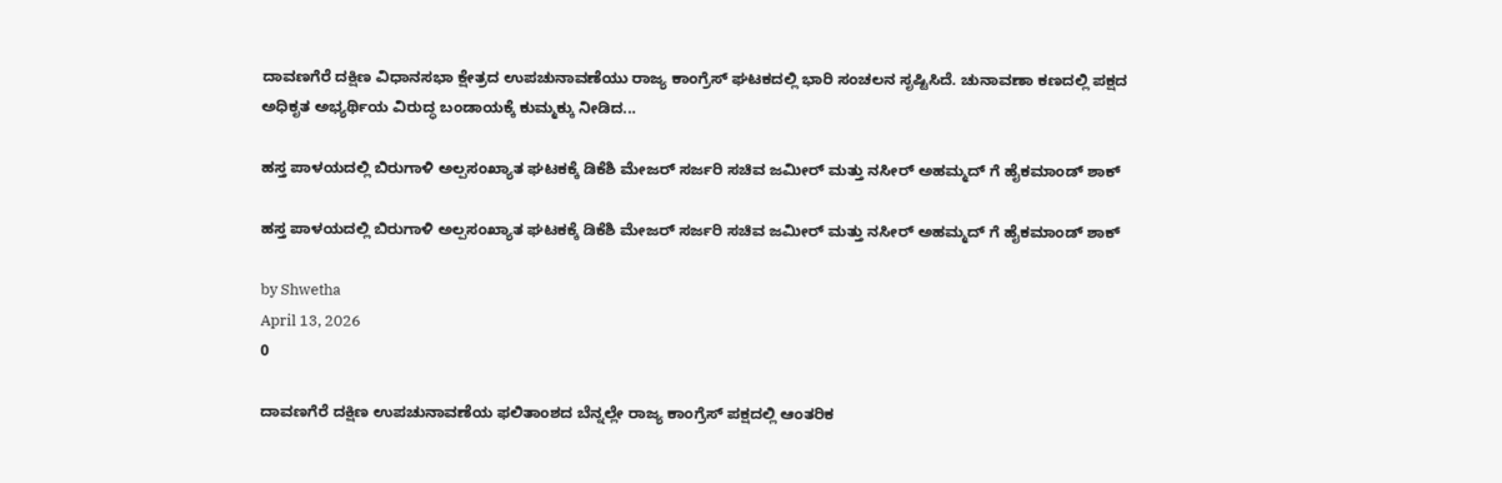ದಾವಣಗೆರೆ ದಕ್ಷಿಣ ವಿಧಾನಸಭಾ ಕ್ಷೇತ್ರದ ಉಪಚುನಾವಣೆಯು ರಾಜ್ಯ ಕಾಂಗ್ರೆಸ್ ಘಟಕದಲ್ಲಿ ಭಾರಿ ಸಂಚಲನ ಸೃಷ್ಟಿಸಿದೆ. ಚುನಾವಣಾ ಕಣದಲ್ಲಿ ಪಕ್ಷದ ಅಧಿಕೃತ ಅಭ್ಯರ್ಥಿಯ ವಿರುದ್ಧ ಬಂಡಾಯಕ್ಕೆ ಕುಮ್ಮಕ್ಕು ನೀಡಿದ...

ಹಸ್ತ ಪಾಳಯದಲ್ಲಿ ಬಿರುಗಾಳಿ ಅಲ್ಪಸಂಖ್ಯಾತ ಘಟಕಕ್ಕೆ ಡಿಕೆಶಿ ಮೇಜರ್ ಸರ್ಜರಿ ಸಚಿವ ಜಮೀರ್ ಮತ್ತು ನಸೀರ್ ಅಹಮ್ಮದ್ ಗೆ ಹೈಕಮಾಂಡ್ ಶಾಕ್

ಹಸ್ತ ಪಾಳಯದಲ್ಲಿ ಬಿರುಗಾಳಿ ಅಲ್ಪಸಂಖ್ಯಾತ ಘಟಕಕ್ಕೆ ಡಿಕೆಶಿ ಮೇಜರ್ ಸರ್ಜರಿ ಸಚಿವ ಜಮೀರ್ ಮತ್ತು ನಸೀರ್ ಅಹಮ್ಮದ್ ಗೆ ಹೈಕಮಾಂಡ್ ಶಾಕ್

by Shwetha
April 13, 2026
0

ದಾವಣಗೆರೆ ದಕ್ಷಿಣ ಉಪಚುನಾವಣೆಯ ಫಲಿತಾಂಶದ ಬೆನ್ನಲ್ಲೇ ರಾಜ್ಯ ಕಾಂಗ್ರೆಸ್ ಪಕ್ಷದಲ್ಲಿ ಆಂತರಿಕ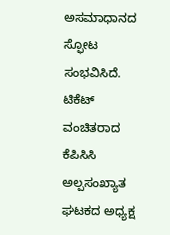ಅಸಮಾಧಾನದ ಸ್ಫೋಟ ಸಂಭವಿಸಿದೆ. ಟಿಕೆಟ್ ವಂಚಿತರಾದ ಕೆಪಿಸಿಸಿ ಅಲ್ಪಸಂಖ್ಯಾತ ಘಟಕದ ಅಧ್ಯಕ್ಷ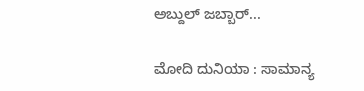ಅಬ್ದುಲ್ ಜಬ್ಬಾರ್...

ಮೋದಿ ದುನಿಯಾ : ಸಾಮಾನ್ಯ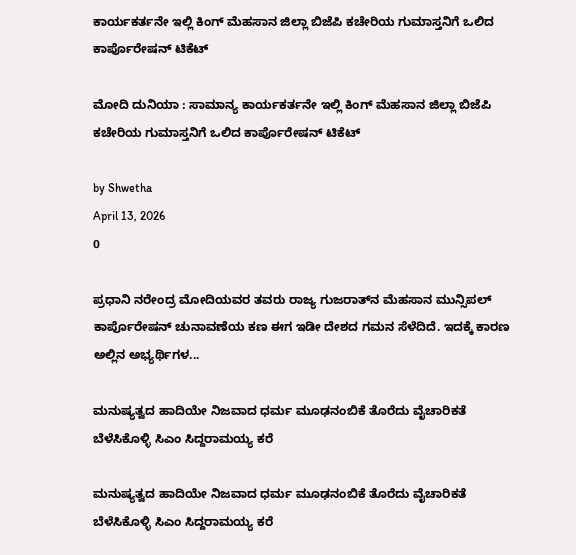ಕಾರ್ಯಕರ್ತನೇ ಇಲ್ಲಿ ಕಿಂಗ್ ಮೆಹಸಾನ ಜಿಲ್ಲಾ ಬಿಜೆಪಿ ಕಚೇರಿಯ ಗುಮಾಸ್ತನಿಗೆ ಒಲಿದ ಕಾರ್ಪೊರೇಷನ್ ಟಿಕೆಟ್

ಮೋದಿ ದುನಿಯಾ : ಸಾಮಾನ್ಯ ಕಾರ್ಯಕರ್ತನೇ ಇಲ್ಲಿ ಕಿಂಗ್ ಮೆಹಸಾನ ಜಿಲ್ಲಾ ಬಿಜೆಪಿ ಕಚೇರಿಯ ಗುಮಾಸ್ತನಿಗೆ ಒಲಿದ ಕಾರ್ಪೊರೇಷನ್ ಟಿಕೆಟ್

by Shwetha
April 13, 2026
0

ಪ್ರಧಾನಿ ನರೇಂದ್ರ ಮೋದಿಯವರ ತವರು ರಾಜ್ಯ ಗುಜರಾತ್‌ನ ಮೆಹಸಾನ ಮುನ್ಸಿಪಲ್ ಕಾರ್ಪೊರೇಷನ್ ಚುನಾವಣೆಯ ಕಣ ಈಗ ಇಡೀ ದೇಶದ ಗಮನ ಸೆಳೆದಿದೆ. ಇದಕ್ಕೆ ಕಾರಣ ಅಲ್ಲಿನ ಅಭ್ಯರ್ಥಿಗಳ...

ಮನುಷ್ಯತ್ವದ ಹಾದಿಯೇ ನಿಜವಾದ ಧರ್ಮ ಮೂಢನಂಬಿಕೆ ತೊರೆದು ವೈಚಾರಿಕತೆ ಬೆಳೆಸಿಕೊಳ್ಳಿ ಸಿಎಂ ಸಿದ್ದರಾಮಯ್ಯ ಕರೆ

ಮನುಷ್ಯತ್ವದ ಹಾದಿಯೇ ನಿಜವಾದ ಧರ್ಮ ಮೂಢನಂಬಿಕೆ ತೊರೆದು ವೈಚಾರಿಕತೆ ಬೆಳೆಸಿಕೊಳ್ಳಿ ಸಿಎಂ ಸಿದ್ದರಾಮಯ್ಯ ಕರೆ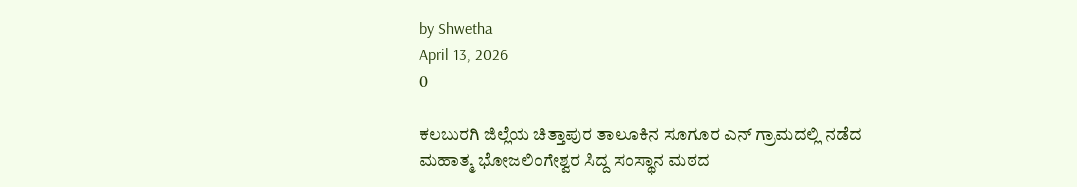by Shwetha
April 13, 2026
0

ಕಲಬುರಗಿ ಜಿಲ್ಲೆಯ ಚಿತ್ತಾಪುರ ತಾಲೂಕಿನ ಸೂಗೂರ ಎನ್ ಗ್ರಾಮದಲ್ಲಿ ನಡೆದ ಮಹಾತ್ಮ ಭೋಜಲಿಂಗೇಶ್ವರ ಸಿದ್ದ ಸಂಸ್ಥಾನ ಮಠದ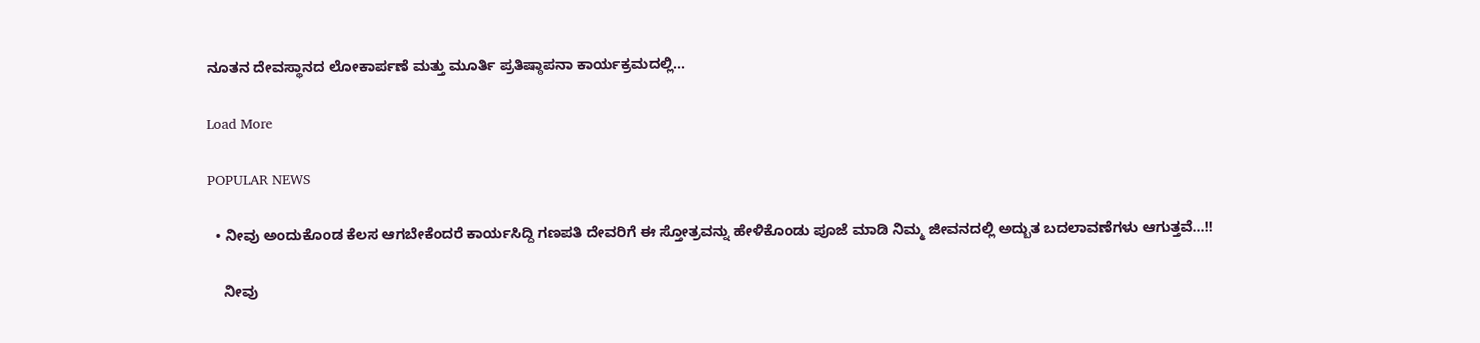ನೂತನ ದೇವಸ್ಥಾನದ ಲೋಕಾರ್ಪಣೆ ಮತ್ತು ಮೂರ್ತಿ ಪ್ರತಿಷ್ಠಾಪನಾ ಕಾರ್ಯಕ್ರಮದಲ್ಲಿ...

Load More

POPULAR NEWS

  • ನೀವು ಅಂದುಕೊಂಡ ಕೆಲಸ ಆಗಬೇಕೆಂದರೆ ಕಾರ್ಯಸಿದ್ದಿ ಗಣಪತಿ ದೇವರಿಗೆ ಈ ಸ್ತೋತ್ರವನ್ನು ಹೇಳಿಕೊಂಡು ಪೂಜೆ ಮಾಡಿ ನಿಮ್ಮ ಜೀವನದಲ್ಲಿ ಅದ್ಬುತ ಬದಲಾವಣೆಗಳು ಆಗುತ್ತವೆ…!!

    ನೀವು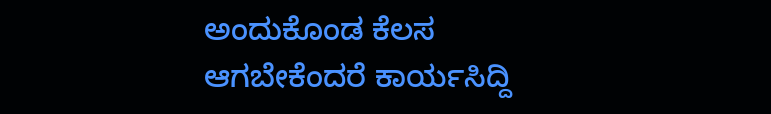ಅಂದುಕೊಂಡ ಕೆಲಸ ಆಗಬೇಕೆಂದರೆ ಕಾರ್ಯಸಿದ್ದಿ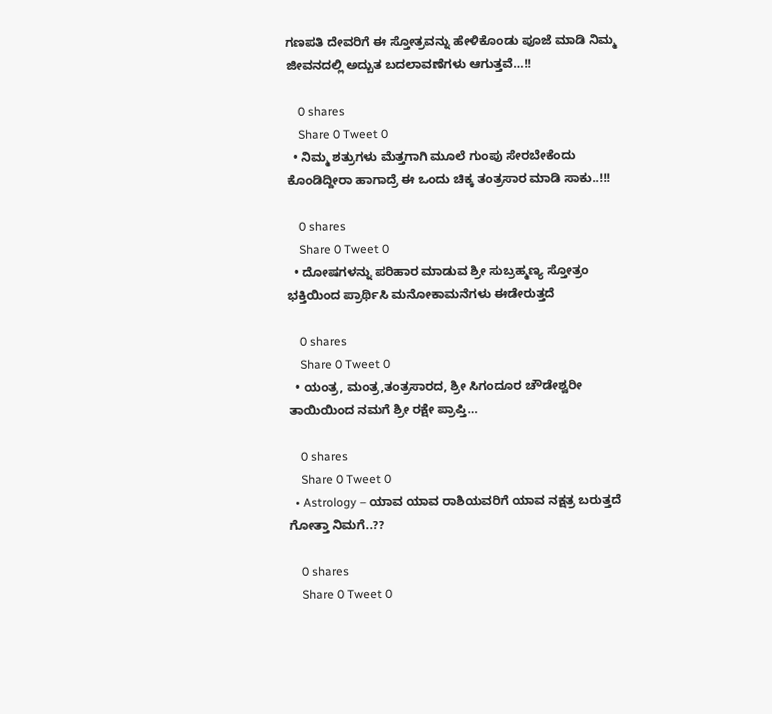ಗಣಪತಿ ದೇವರಿಗೆ ಈ ಸ್ತೋತ್ರವನ್ನು ಹೇಳಿಕೊಂಡು ಪೂಜೆ ಮಾಡಿ ನಿಮ್ಮ ಜೀವನದಲ್ಲಿ ಅದ್ಬುತ ಬದಲಾವಣೆಗಳು ಆಗುತ್ತವೆ…!!

    0 shares
    Share 0 Tweet 0
  • ನಿಮ್ಮ ಶತ್ರುಗಳು ಮೆತ್ತಗಾಗಿ ಮೂಲೆ ಗುಂಪು ಸೇರಬೇಕೆಂದು ಕೊಂಡಿದ್ದೀರಾ ಹಾಗಾದ್ರೆ ಈ ಒಂದು ಚಿಕ್ಕ ತಂತ್ರಸಾರ ಮಾಡಿ ಸಾಕು..!!!

    0 shares
    Share 0 Tweet 0
  • ದೋಷಗಳನ್ನು ಪರಿಹಾರ ಮಾಡುವ ಶ್ರೀ ಸುಬ್ರಹ್ಮಣ್ಯ ಸ್ತೋತ್ರಂ ಭಕ್ತಿಯಿಂದ ಪ್ರಾರ್ಥಿಸಿ ಮನೋಕಾಮನೆಗಳು ಈಡೇರುತ್ತದೆ

    0 shares
    Share 0 Tweet 0
  • ಯಂತ್ರ, ಮಂತ್ರ,ತಂತ್ರಸಾರದ, ಶ್ರೀ ಸಿಗಂದೂರ ಚೌಡೇಶ್ವರೀ ತಾಯಿಯಿಂದ ನಮಗೆ ಶ್ರೀ ರಕ್ಷೇ ಪ್ರಾಪ್ತಿ…

    0 shares
    Share 0 Tweet 0
  • Astrology – ಯಾವ ಯಾವ ರಾಶಿಯವರಿಗೆ ಯಾವ ನಕ್ಷತ್ರ ಬರುತ್ತದೆ ಗೋತ್ತಾ ನಿಮಗೆ..??

    0 shares
    Share 0 Tweet 0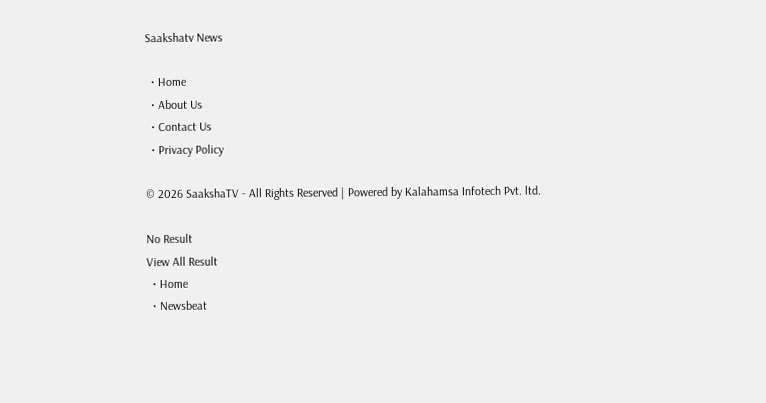Saakshatv News

  • Home
  • About Us
  • Contact Us
  • Privacy Policy

© 2026 SaakshaTV - All Rights Reserved | Powered by Kalahamsa Infotech Pvt. ltd.

No Result
View All Result
  • Home
  • Newsbeat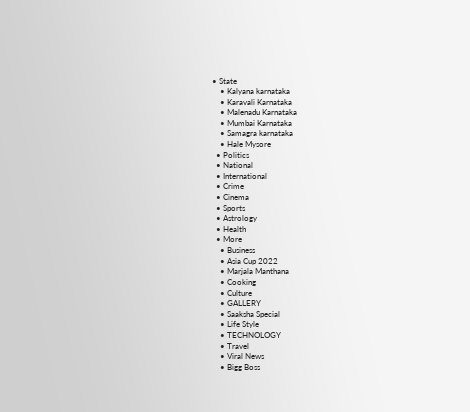• State
    • Kalyana karnataka
    • Karavali Karnataka
    • Malenadu Karnataka
    • Mumbai Karnataka
    • Samagra karnataka
    • Hale Mysore
  • Politics
  • National
  • International
  • Crime
  • Cinema
  • Sports
  • Astrology
  • Health
  • More
    • Business
    • Asia Cup 2022
    • Marjala Manthana
    • Cooking
    • Culture
    • GALLERY
    • Saaksha Special
    • Life Style
    • TECHNOLOGY
    • Travel
    • Viral News
    • Bigg Boss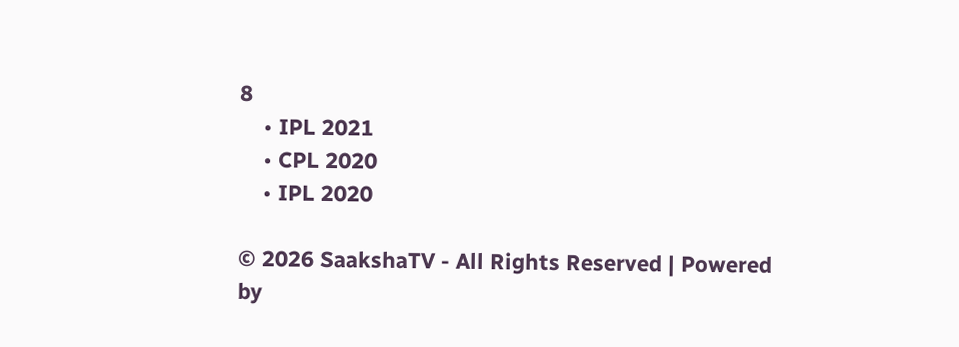8
    • IPL 2021
    • CPL 2020
    • IPL 2020

© 2026 SaakshaTV - All Rights Reserved | Powered by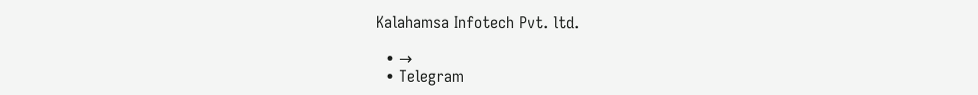Kalahamsa Infotech Pvt. ltd.

  • →
  • Telegram